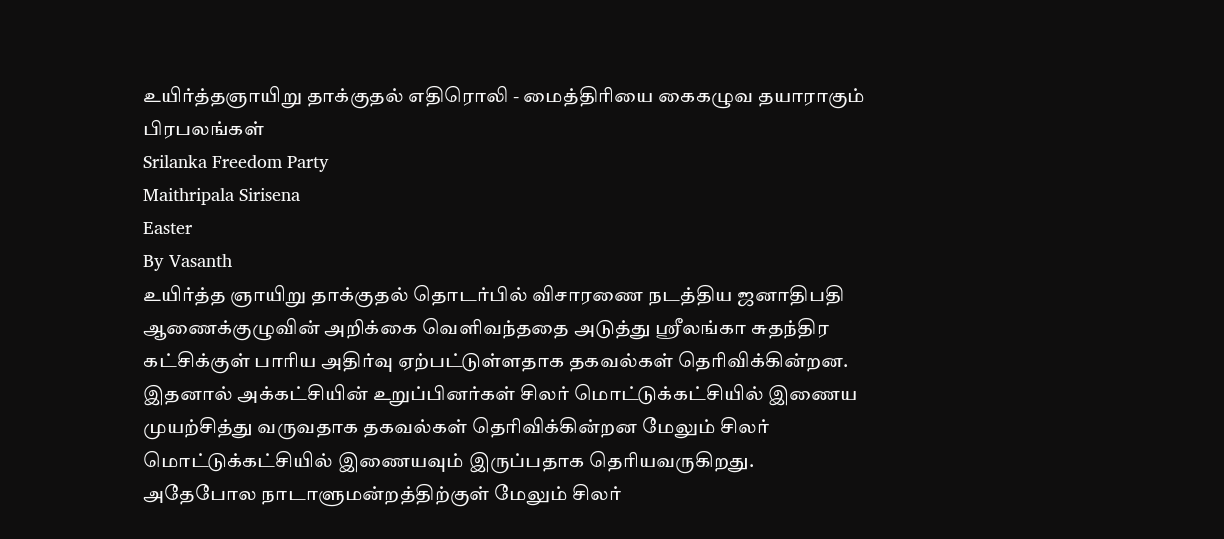உயிர்த்தஞாயிறு தாக்குதல் எதிரொலி - மைத்திரியை கைகழுவ தயாராகும் பிரபலங்கள்
Srilanka Freedom Party
Maithripala Sirisena
Easter
By Vasanth
உயிர்த்த ஞாயிறு தாக்குதல் தொடர்பில் விசாரணை நடத்திய ஜனாதிபதி ஆணைக்குழுவின் அறிக்கை வெளிவந்ததை அடுத்து ஸ்ரீலங்கா சுதந்திர கட்சிக்குள் பாரிய அதிர்வு ஏற்பட்டுள்ளதாக தகவல்கள் தெரிவிக்கின்றன.
இதனால் அக்கட்சியின் உறுப்பினர்கள் சிலர் மொட்டுக்கட்சியில் இணைய முயற்சித்து வருவதாக தகவல்கள் தெரிவிக்கின்றன மேலும் சிலர் மொட்டுக்கட்சியில் இணையவும் இருப்பதாக தெரியவருகிறது.
அதேபோல நாடாளுமன்றத்திற்குள் மேலும் சிலர்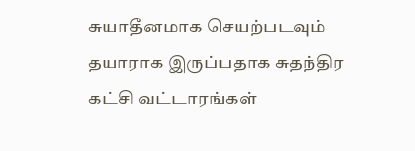சுயாதீனமாக செயற்படவும் தயாராக இருப்பதாக சுதந்திர கட்சி வட்டாரங்கள்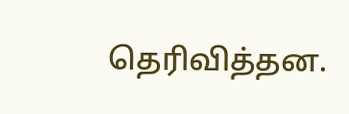தெரிவித்தன.